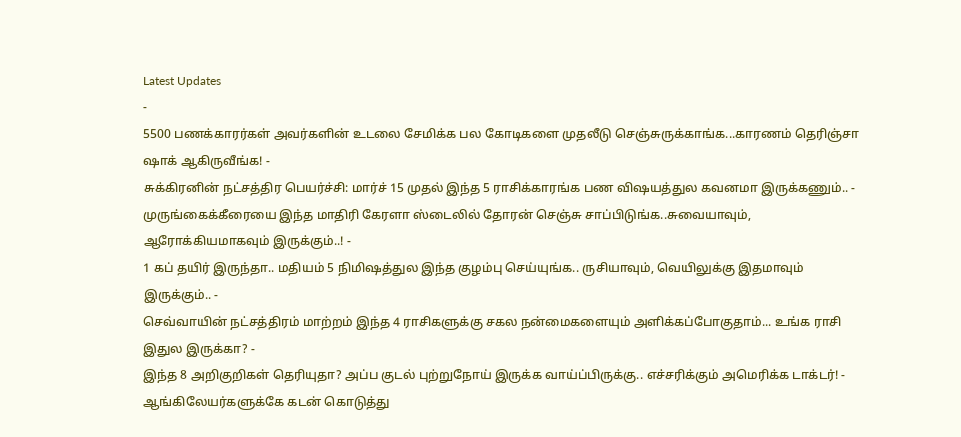Latest Updates
-
5500 பணக்காரர்கள் அவர்களின் உடலை சேமிக்க பல கோடிகளை முதலீடு செஞ்சுருக்காங்க...காரணம் தெரிஞ்சா ஷாக் ஆகிருவீங்க! -
சுக்கிரனின் நட்சத்திர பெயர்ச்சி: மார்ச் 15 முதல் இந்த 5 ராசிக்காரங்க பண விஷயத்துல கவனமா இருக்கணும்.. -
முருங்கைக்கீரையை இந்த மாதிரி கேரளா ஸ்டைலில் தோரன் செஞ்சு சாப்பிடுங்க..சுவையாவும், ஆரோக்கியமாகவும் இருக்கும்..! -
1 கப் தயிர் இருந்தா.. மதியம் 5 நிமிஷத்துல இந்த குழம்பு செய்யுங்க.. ருசியாவும், வெயிலுக்கு இதமாவும் இருக்கும்.. -
செவ்வாயின் நட்சத்திரம் மாற்றம் இந்த 4 ராசிகளுக்கு சகல நன்மைகளையும் அளிக்கப்போகுதாம்... உங்க ராசி இதுல இருக்கா? -
இந்த 8 அறிகுறிகள் தெரியுதா? அப்ப குடல் புற்றுநோய் இருக்க வாய்ப்பிருக்கு.. எச்சரிக்கும் அமெரிக்க டாக்டர்! -
ஆங்கிலேயர்களுக்கே கடன் கொடுத்து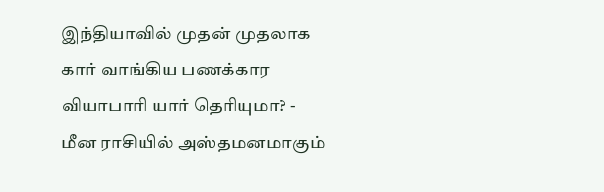இந்தியாவில் முதன் முதலாக கார் வாங்கிய பணக்கார வியாபாரி யார் தெரியுமா? -
மீன ராசியில் அஸ்தமனமாகும்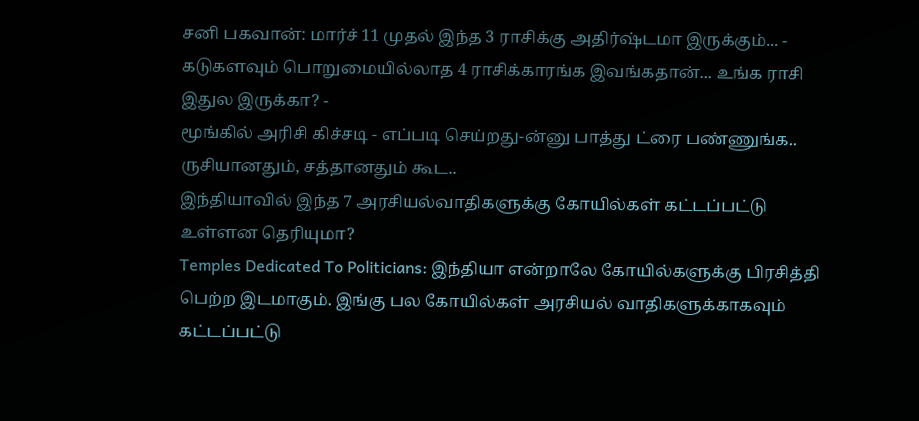சனி பகவான்: மார்ச் 11 முதல் இந்த 3 ராசிக்கு அதிர்ஷ்டமா இருக்கும்... -
கடுகளவும் பொறுமையில்லாத 4 ராசிக்காரங்க இவங்கதான்... உங்க ராசி இதுல இருக்கா? -
மூங்கில் அரிசி கிச்சடி - எப்படி செய்றது-ன்னு பாத்து ட்ரை பண்ணுங்க.. ருசியானதும், சத்தானதும் கூட..
இந்தியாவில் இந்த 7 அரசியல்வாதிகளுக்கு கோயில்கள் கட்டப்பட்டு உள்ளன தெரியுமா?
Temples Dedicated To Politicians: இந்தியா என்றாலே கோயில்களுக்கு பிரசித்தி பெற்ற இடமாகும். இங்கு பல கோயில்கள் அரசியல் வாதிகளுக்காகவும் கட்டப்பட்டு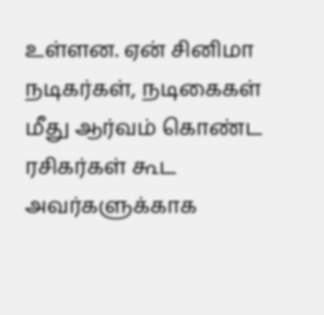உள்ளன. ஏன் சினிமா நடிகர்கள், நடிகைகள் மீது ஆர்வம் கொண்ட ரசிகர்கள் கூட அவர்களுக்காக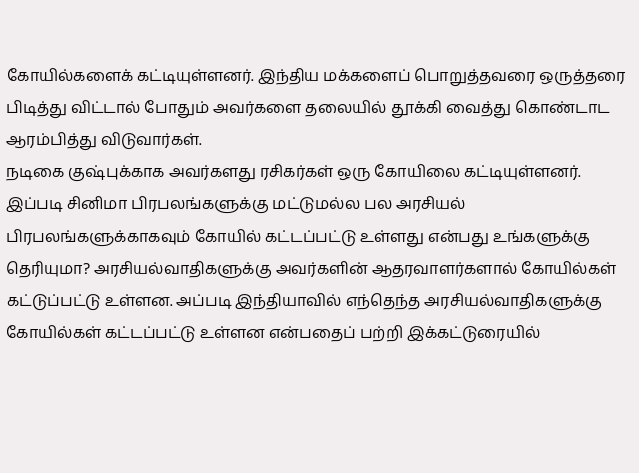கோயில்களைக் கட்டியுள்ளனர். இந்திய மக்களைப் பொறுத்தவரை ஒருத்தரை பிடித்து விட்டால் போதும் அவர்களை தலையில் தூக்கி வைத்து கொண்டாட ஆரம்பித்து விடுவார்கள்.
நடிகை குஷ்புக்காக அவர்களது ரசிகர்கள் ஒரு கோயிலை கட்டியுள்ளனர். இப்படி சினிமா பிரபலங்களுக்கு மட்டுமல்ல பல அரசியல் பிரபலங்களுக்காகவும் கோயில் கட்டப்பட்டு உள்ளது என்பது உங்களுக்கு தெரியுமா? அரசியல்வாதிகளுக்கு அவர்களின் ஆதரவாளர்களால் கோயில்கள் கட்டுப்பட்டு உள்ளன. அப்படி இந்தியாவில் எந்தெந்த அரசியல்வாதிகளுக்கு கோயில்கள் கட்டப்பட்டு உள்ளன என்பதைப் பற்றி இக்கட்டுரையில்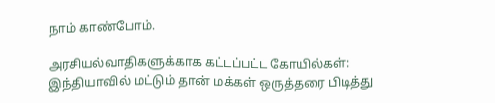நாம் காண்போம்.

அரசியல்வாதிகளுக்காக கட்டப்பட்ட கோயில்கள்:
இந்தியாவில் மட்டும் தான் மக்கள் ஒருத்தரை பிடித்து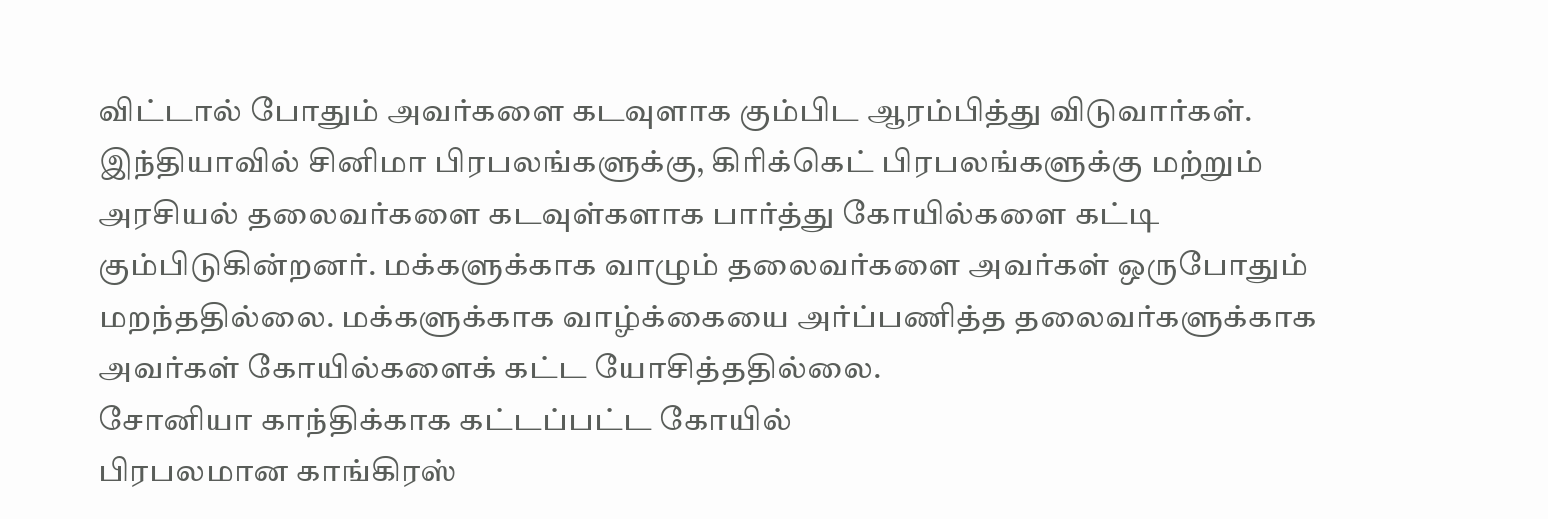விட்டால் போதும் அவர்களை கடவுளாக கும்பிட ஆரம்பித்து விடுவார்கள். இந்தியாவில் சினிமா பிரபலங்களுக்கு, கிரிக்கெட் பிரபலங்களுக்கு மற்றும் அரசியல் தலைவர்களை கடவுள்களாக பார்த்து கோயில்களை கட்டி கும்பிடுகின்றனர். மக்களுக்காக வாழும் தலைவர்களை அவர்கள் ஒருபோதும் மறந்ததில்லை. மக்களுக்காக வாழ்க்கையை அர்ப்பணித்த தலைவர்களுக்காக அவர்கள் கோயில்களைக் கட்ட யோசித்ததில்லை.
சோனியா காந்திக்காக கட்டப்பட்ட கோயில்
பிரபலமான காங்கிரஸ்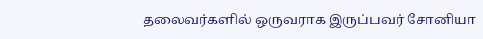தலைவர்களில் ஒருவராக இருப்பவர் சோனியா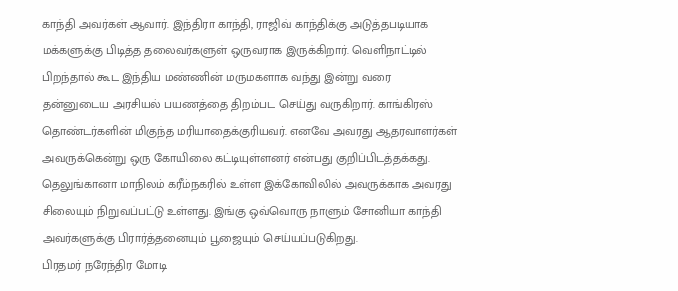காந்தி அவர்கள் ஆவார். இந்திரா காந்தி, ராஜிவ் காந்திக்கு அடுத்தபடியாக மக்களுக்கு பிடித்த தலைவர்களுள் ஒருவராக இருக்கிறார். வெளிநாட்டில் பிறந்தால் கூட இந்திய மண்ணின் மருமகளாக வந்து இன்று வரை தன்னுடைய அரசியல் பயணத்தை திறம்பட செய்து வருகிறார். காங்கிரஸ் தொண்டர்களின் மிகுந்த மரியாதைக்குரியவர். எனவே அவரது ஆதரவாளர்கள் அவருக்கென்று ஒரு கோயிலை கட்டியுள்ளனர் என்பது குறிப்பிடத்தக்கது. தெலுங்கானா மாநிலம் கரீம்நகரில் உள்ள இக்கோவிலில் அவருக்காக அவரது சிலையும் நிறுவப்பட்டு உள்ளது. இங்கு ஒவ்வொரு நாளும் சோனியா காந்தி அவர்களுக்கு பிரார்த்தனையும் பூஜையும் செய்யப்படுகிறது.
பிரதமர் நரேந்திர மோடி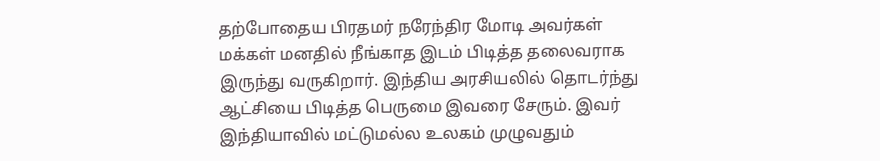தற்போதைய பிரதமர் நரேந்திர மோடி அவர்கள் மக்கள் மனதில் நீங்காத இடம் பிடித்த தலைவராக இருந்து வருகிறார். இந்திய அரசியலில் தொடர்ந்து ஆட்சியை பிடித்த பெருமை இவரை சேரும். இவர் இந்தியாவில் மட்டுமல்ல உலகம் முழுவதும்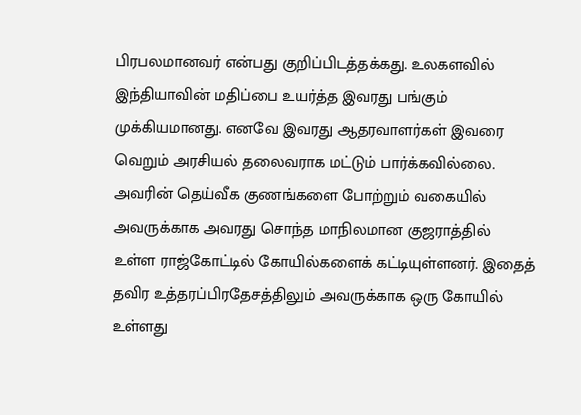பிரபலமானவர் என்பது குறிப்பிடத்தக்கது. உலகளவில் இந்தியாவின் மதிப்பை உயர்த்த இவரது பங்கும் முக்கியமானது. எனவே இவரது ஆதரவாளர்கள் இவரை வெறும் அரசியல் தலைவராக மட்டும் பார்க்கவில்லை. அவரின் தெய்வீக குணங்களை போற்றும் வகையில் அவருக்காக அவரது சொந்த மாநிலமான குஜராத்தில் உள்ள ராஜ்கோட்டில் கோயில்களைக் கட்டியுள்ளனர். இதைத் தவிர உத்தரப்பிரதேசத்திலும் அவருக்காக ஒரு கோயில் உள்ளது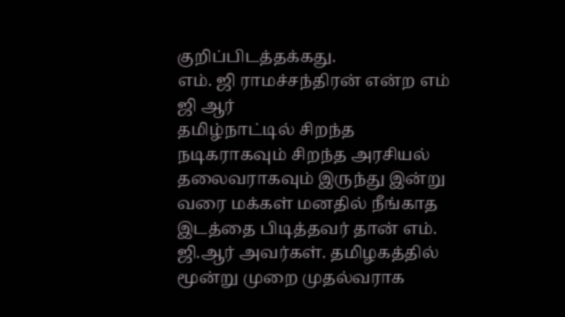குறிப்பிடத்தக்கது.
எம். ஜி ராமச்சந்திரன் என்ற எம் ஜி ஆர்
தமிழ்நாட்டில் சிறந்த நடிகராகவும் சிறந்த அரசியல் தலைவராகவும் இருந்து இன்று வரை மக்கள் மனதில் நீங்காத இடத்தை பிடித்தவர் தான் எம். ஜி.ஆர் அவர்கள். தமிழகத்தில் மூன்று முறை முதல்வராக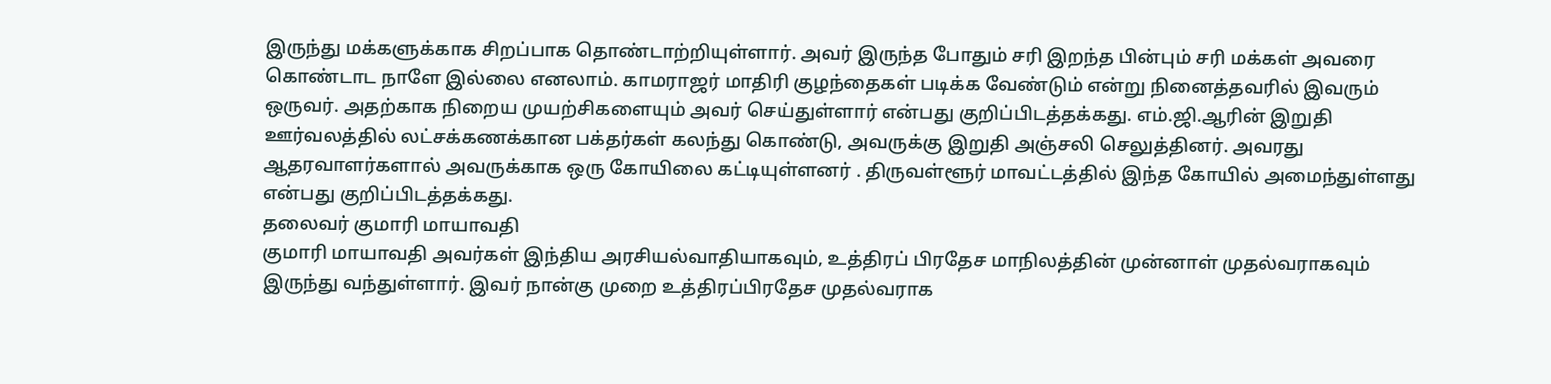இருந்து மக்களுக்காக சிறப்பாக தொண்டாற்றியுள்ளார். அவர் இருந்த போதும் சரி இறந்த பின்பும் சரி மக்கள் அவரை கொண்டாட நாளே இல்லை எனலாம். காமராஜர் மாதிரி குழந்தைகள் படிக்க வேண்டும் என்று நினைத்தவரில் இவரும் ஒருவர். அதற்காக நிறைய முயற்சிகளையும் அவர் செய்துள்ளார் என்பது குறிப்பிடத்தக்கது. எம்.ஜி.ஆரின் இறுதி ஊர்வலத்தில் லட்சக்கணக்கான பக்தர்கள் கலந்து கொண்டு, அவருக்கு இறுதி அஞ்சலி செலுத்தினர். அவரது ஆதரவாளர்களால் அவருக்காக ஒரு கோயிலை கட்டியுள்ளனர் . திருவள்ளூர் மாவட்டத்தில் இந்த கோயில் அமைந்துள்ளது என்பது குறிப்பிடத்தக்கது.
தலைவர் குமாரி மாயாவதி
குமாரி மாயாவதி அவர்கள் இந்திய அரசியல்வாதியாகவும், உத்திரப் பிரதேச மாநிலத்தின் முன்னாள் முதல்வராகவும் இருந்து வந்துள்ளார். இவர் நான்கு முறை உத்திரப்பிரதேச முதல்வராக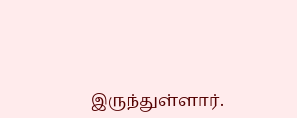இருந்துள்ளார்.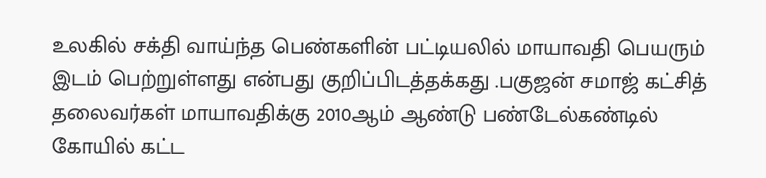உலகில் சக்தி வாய்ந்த பெண்களின் பட்டியலில் மாயாவதி பெயரும் இடம் பெற்றுள்ளது என்பது குறிப்பிடத்தக்கது .பகுஜன் சமாஜ் கட்சித் தலைவர்கள் மாயாவதிக்கு 2010ஆம் ஆண்டு பண்டேல்கண்டில் கோயில் கட்ட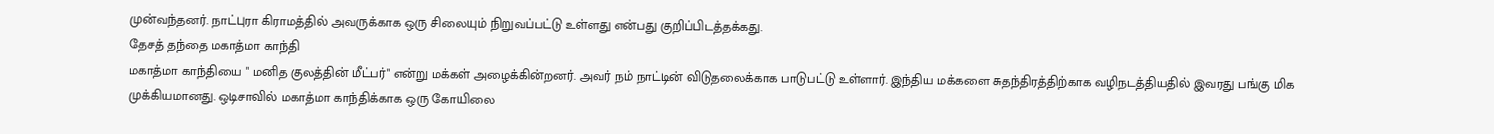முன்வந்தனர். நாட்புரா கிராமத்தில் அவருக்காக ஒரு சிலையும் நிறுவப்பட்டு உள்ளது என்பது குறிப்பிடத்தக்கது.
தேசத் தந்தை மகாத்மா காந்தி
மகாத்மா காந்தியை " மனித குலத்தின் மீட்பர்" என்று மக்கள் அழைக்கின்றனர். அவர் நம் நாட்டின் விடுதலைக்காக பாடுபட்டு உள்ளார். இந்திய மக்களை சுதந்திரத்திற்காக வழிநடத்தியதில் இவரது பங்கு மிக முக்கியமானது. ஒடிசாவில் மகாத்மா காந்திக்காக ஒரு கோயிலை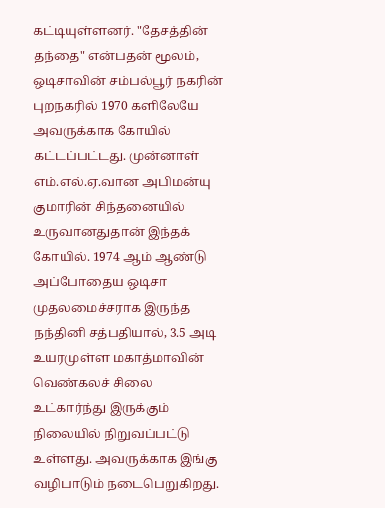கட்டியுள்ளனர். "தேசத்தின் தந்தை" என்பதன் மூலம், ஒடிசாவின் சம்பல்பூர் நகரின் புறநகரில் 1970 களிலேயே அவருக்காக கோயில் கட்டப்பட்டது. முன்னாள் எம்.எல்.ஏ.வான அபிமன்யு குமாரின் சிந்தனையில் உருவானதுதான் இந்தக் கோயில். 1974 ஆம் ஆண்டு அப்போதைய ஒடிசா முதலமைச்சராக இருந்த நந்தினி சத்பதியால், 3.5 அடி உயரமுள்ள மகாத்மாவின் வெண்கலச் சிலை உட்கார்ந்து இருக்கும் நிலையில் நிறுவப்பட்டு உள்ளது. அவருக்காக இங்கு வழிபாடும் நடைபெறுகிறது.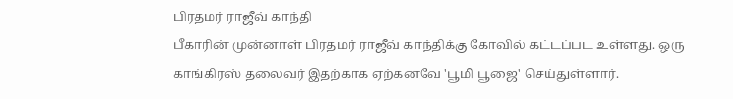பிரதமர் ராஜீவ் காந்தி
பீகாரின் முன்னாள் பிரதமர் ராஜீவ் காந்திக்கு கோவில் கட்டப்பட உள்ளது. ஒரு காங்கிரஸ் தலைவர் இதற்காக ஏற்கனவே 'பூமி பூஜை' செய்துள்ளார்.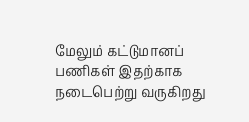மேலும் கட்டுமானப் பணிகள் இதற்காக நடைபெற்று வருகிறது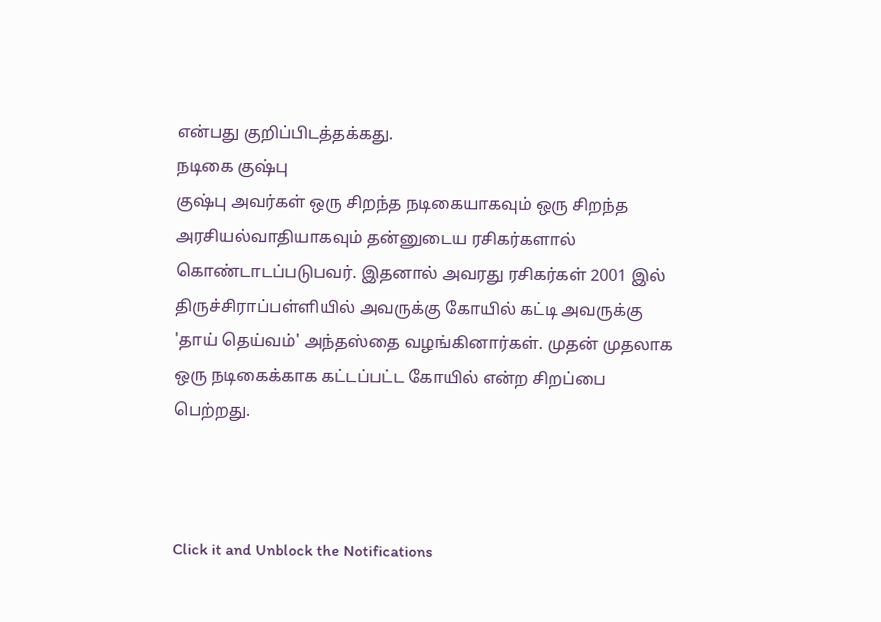என்பது குறிப்பிடத்தக்கது.
நடிகை குஷ்பு
குஷ்பு அவர்கள் ஒரு சிறந்த நடிகையாகவும் ஒரு சிறந்த அரசியல்வாதியாகவும் தன்னுடைய ரசிகர்களால் கொண்டாடப்படுபவர். இதனால் அவரது ரசிகர்கள் 2001 இல் திருச்சிராப்பள்ளியில் அவருக்கு கோயில் கட்டி அவருக்கு 'தாய் தெய்வம்' அந்தஸ்தை வழங்கினார்கள். முதன் முதலாக ஒரு நடிகைக்காக கட்டப்பட்ட கோயில் என்ற சிறப்பை பெற்றது.



Click it and Unblock the Notifications